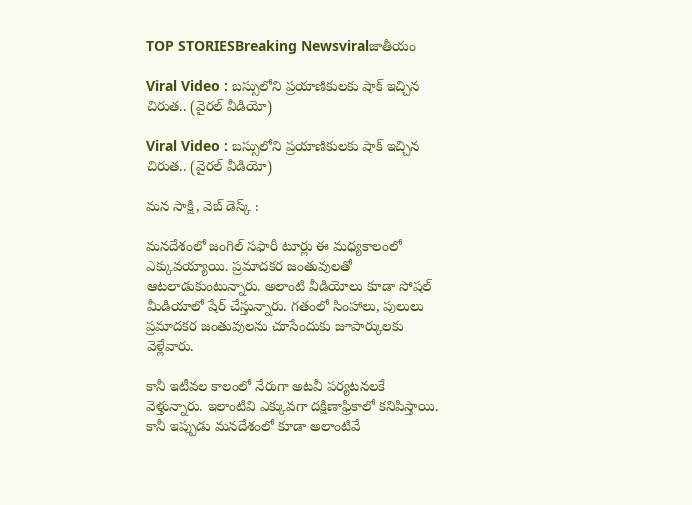TOP STORIESBreaking Newsviralజాతీయం

Viral Video : బస్సులోని ప్రయాణికులకు షాక్ ఇచ్చిన చిరుత.. (వైరల్ వీడియో)

Viral Video : బస్సులోని ప్రయాణికులకు షాక్ ఇచ్చిన చిరుత.. (వైరల్ వీడియో)

మన సాక్షి, వెబ్ డెస్క్ :

మనదేశంలో జంగిల్ సఫారీ టూర్లు ఈ మధ్యకాలంలో ఎక్కువయ్యాయి. ప్రమాదకర జంతువులతో ఆటలాడుకుంటున్నారు. అలాంటి వీడియోలు కూడా సోషల్ మీడియాలో షేర్ చేస్తున్నారు. గతంలో సింహాలు, పులులు ప్రమాదకర జంతువులను చూసేందుకు జూపార్కులకు వెళ్లేవారు.

కానీ ఇటీవల కాలంలో నేరుగా అటవీ పర్యటనలకే వెళ్తున్నారు. ఇలాంటివి ఎక్కువగా దక్షిణాఫ్రికాలో కనిపిస్తాయి. కానీ ఇప్పుడు మనదేశంలో కూడా అలాంటివే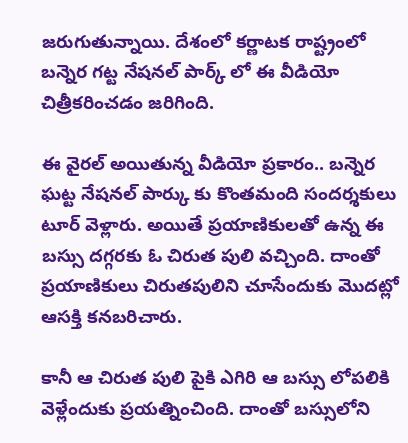జరుగుతున్నాయి. దేశంలో కర్ణాటక రాష్ట్రంలో బన్నెర గట్ట నేషనల్ పార్క్ లో ఈ వీడియో చిత్రీకరించడం జరిగింది.

ఈ వైరల్ అయితున్న వీడియో ప్రకారం.. బన్నెర ఘట్ట నేషనల్ పార్కు కు కొంతమంది సందర్శకులు టూర్ వెళ్లారు. అయితే ప్రయాణికులతో ఉన్న ఈ బస్సు దగ్గరకు ఓ చిరుత పులి వచ్చింది. దాంతో ప్రయాణికులు చిరుతపులిని చూసేందుకు మొదట్లో ఆసక్తి కనబరిచారు.

కానీ ఆ చిరుత పులి పైకి ఎగిరి ఆ బస్సు లోపలికి వెళ్లేందుకు ప్రయత్నించింది. దాంతో బస్సులోని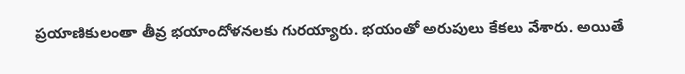ప్రయాణికులంతా తీవ్ర భయాందోళనలకు గురయ్యారు. భయంతో అరుపులు కేకలు వేశారు. అయితే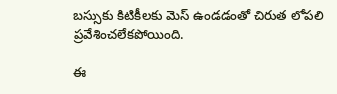బస్సుకు కిటికీలకు మెస్ ఉండడంతో చిరుత లోపలి ప్రవేశించలేకపోయింది.

ఈ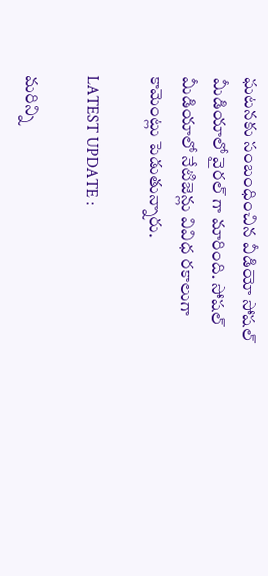ఘటనకు సంబంధించిన వీడియో సోషల్ మీడియాలో వైరల్ గా మారింది. సోషల్ మీడియాలో నేటిజెన్లు వివిధ రకాలుగా కామెంట్లు పెడుతున్నారు.

LATEST UPDATE :

మరిన్ని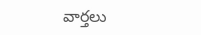వార్తలు